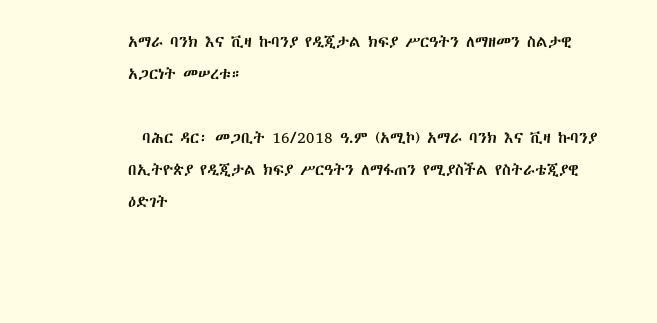አማራ ባንክ እና ቪዛ ኩባንያ የዲጂታል ክፍያ ሥርዓትን ለማዘመን ስልታዊ አጋርነት መሠረቱ።

  ባሕር ዳር፡ መጋቢት 16/2018 ዓ.ም (አሚኮ) አማራ ባንክ እና ቪዛ ኩባንያ በኢትዮጵያ የዲጂታል ክፍያ ሥርዓትን ለማፋጠን የሚያስችል የስትራቴጂያዊ ዕድገት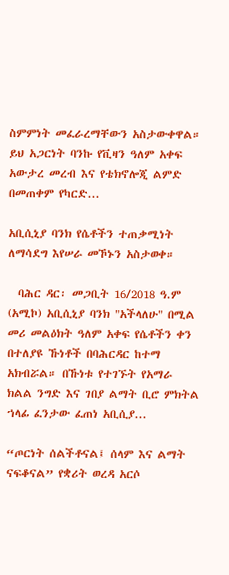ስምምነት መፈራረማቸውን አስታውቀዋል። ይህ አጋርነት ባንኩ የቪዛን ዓለም አቀፍ አውታረ መረብ እና የቴክኖሎጂ ልምድ በመጠቀም የካርድ...

አቢሲኒያ ባንክ የሴቶችን ተጠቃሚነት ለማሳደግ እየሠራ መኾኑን አስታወቀ።

  ባሕር ዳር፡ መጋቢት 16/2018 ዓ.ም (አሚኮ) አቢሲኒያ ባንክ "አችላለሁ" በሚል መሪ መልዕክት ዓለም አቀፍ የሴቶችን ቀን በተለያዩ ኹነቶች በባሕርዳር ከተማ አክብሯል። በኹነቱ የተገኙት የአማራ ክልል ንግድ እና ገበያ ልማት ቢሮ ምክትል ኀላፊ ፈንታው ፈጠነ አቢሲያ...

“ጦርነት ሰልችቶናል፤ ሰላም እና ልማት ናፍቆናል” የቋሪት ወረዳ አርሶ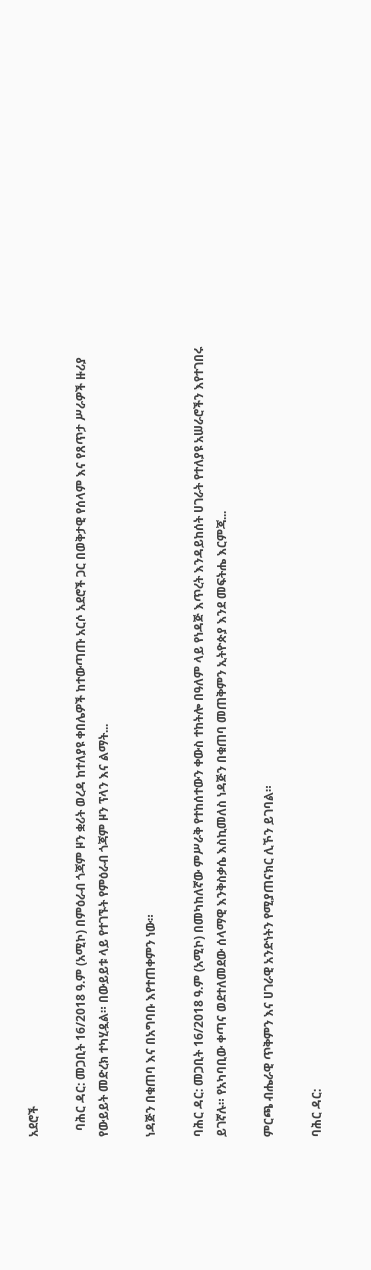አደሮች

  ባሕር ዳር: መጋቢት 16/2018 ዓ.ም (አሚኮ) በምዕራብ ጎጃም ዞን ቋሪት ወረዳ ከተለያዩ ቀበሌዎች ከተውጣጡ አርሶ አደሮች ጋር በወቅታዊ የሰላም እና የጸጥታ ሥራዎች ዙሪያ የውይይት መድረክ ተካሂዷል። በውይይቱ ላይ የተገኙት የምዕራብ ጎጃም ዞን ፕላን እና ልማት...

ነዳጅን በቁጠባ እና በአግባቡ እየተጠቀምን ነው።

ባሕር ዳር: መጋቢት 16/2018 ዓ.ም (አሚኮ) በመካከለኛው ምሥራቅ የተከሰተውን ቀውስ ተከትሎ በዓለም ላይ የነዳጅ እጥረት እንዳይከሰት ሀገራት የተለያዩ አሠራሮችን እየተገበሩ ይገኛሉ። የአካባቢው ቀጣና ወደተለመደው ሰላማዊ እንቅስቃሴ እስኪመለስ ነዳጅን በቁጠባ መጠቅምን ኢትዮጵያ እንደ መፍትሔ እርምጃ...

ምርጫ ብሔራዊ ጥቅምን እና ሀገራዊ አንድነትን የሚያጠናክር ሊኾን ይገባል።

ባሕር ዳር: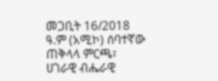መጋቢት 16/2018 ዓ.ም (አሚኮ) ሰባተኛው ጠቅላላ ምርጫ፣ ሀገራዊ ብሔራዊ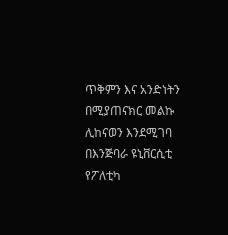ጥቅምን እና አንድነትን በሚያጠናክር መልኩ ሊከናወን እንደሚገባ በእንጅባራ ዩኒቨርሲቲ የፖለቲካ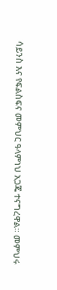ሳይንስ እና የፍልስፍና መምህር ዓላምነህ አጋጄ ተናግረዋል። መምህሩ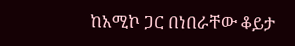ከአሚኮ ጋር በነበራቸው ቆይታ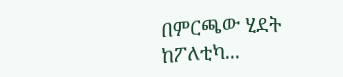በምርጫው ሂደት ከፖለቲካ...